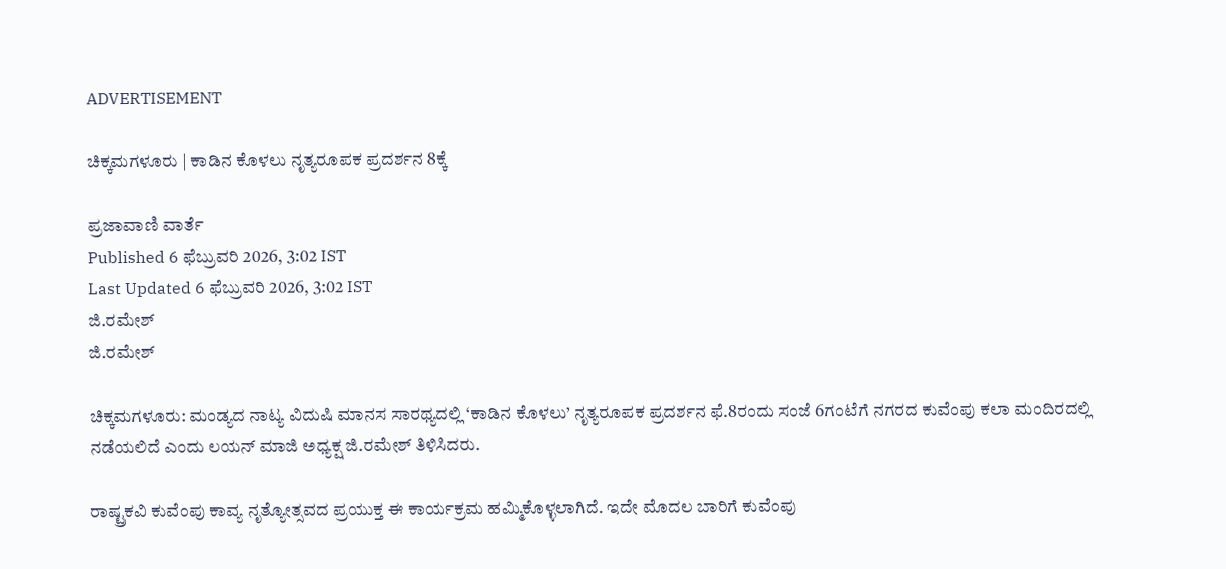ADVERTISEMENT

ಚಿಕ್ಕಮಗಳೂರು | ಕಾಡಿನ ಕೊಳಲು ನೃತ್ಯರೂಪಕ ಪ್ರದರ್ಶನ 8ಕ್ಕೆ

ಪ್ರಜಾವಾಣಿ ವಾರ್ತೆ
Published 6 ಫೆಬ್ರುವರಿ 2026, 3:02 IST
Last Updated 6 ಫೆಬ್ರುವರಿ 2026, 3:02 IST
ಜಿ.ರಮೇಶ್
ಜಿ.ರಮೇಶ್

ಚಿಕ್ಕಮಗಳೂರು: ಮಂಡ್ಯದ ನಾಟ್ಯ ವಿದುಷಿ ಮಾನಸ ಸಾರಥ್ಯದಲ್ಲಿ ‘ಕಾಡಿನ ಕೊಳಲು’ ನೃತ್ಯರೂಪಕ ಪ್ರದರ್ಶನ ಫೆ.8ರಂದು ಸಂಜೆ 6ಗಂಟೆಗೆ ನಗರದ ಕುವೆಂಪು ಕಲಾ ಮಂದಿರದಲ್ಲಿ ನಡೆಯಲಿದೆ ಎಂದು ಲಯನ್ ಮಾಜಿ ಅಧ್ಯಕ್ಷ ಜಿ.ರಮೇಶ್ ತಿಳಿಸಿದರು.

ರಾಷ್ಟ್ರಕವಿ ಕುವೆಂಪು ಕಾವ್ಯ ನೃತ್ಯೋತ್ಸವದ ಪ್ರಯುಕ್ತ ಈ ಕಾರ್ಯಕ್ರಮ ಹಮ್ಮಿಕೊಳ್ಳಲಾಗಿದೆ. ಇದೇ ಮೊದಲ ಬಾರಿಗೆ ಕುವೆಂಪು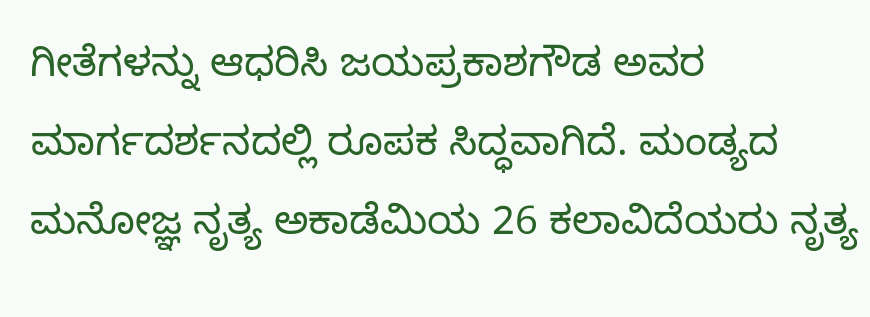ಗೀತೆಗಳನ್ನು ಆಧರಿಸಿ ಜಯಪ್ರಕಾಶಗೌಡ ಅವರ ಮಾರ್ಗದರ್ಶನದಲ್ಲಿ ರೂಪಕ ಸಿದ್ಧವಾಗಿದೆ. ಮಂಡ್ಯದ ಮನೋಜ್ಞ ನೃತ್ಯ ಅಕಾಡೆಮಿಯ 26 ಕಲಾವಿದೆಯರು ನೃತ್ಯ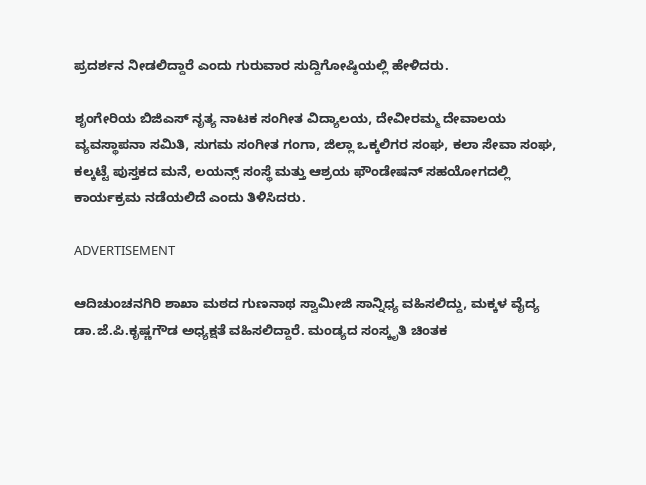ಪ್ರದರ್ಶನ ನೀಡಲಿದ್ದಾರೆ ಎಂದು ಗುರುವಾರ ಸುದ್ದಿಗೋಷ್ಠಿಯಲ್ಲಿ ಹೇಳಿದರು.

ಶೃಂಗೇರಿಯ ಬಿಜಿಎಸ್ ನೃತ್ಯ ನಾಟಕ ಸಂಗೀತ ವಿದ್ಯಾಲಯ, ದೇವೀರಮ್ಮ ದೇವಾಲಯ ವ್ಯವಸ್ಥಾಪನಾ ಸಮಿತಿ, ಸುಗಮ ಸಂಗೀತ ಗಂಗಾ, ಜಿಲ್ಲಾ ಒಕ್ಕಲಿಗರ ಸಂಘ, ಕಲಾ ಸೇವಾ ಸಂಘ, ಕಲ್ಕಟ್ಟೆ ಪುಸ್ತಕದ ಮನೆ, ಲಯನ್ಸ್ ಸಂಸ್ಥೆ ಮತ್ತು ಆಶ್ರಯ ಫೌಂಡೇಷನ್ ಸಹಯೋಗದಲ್ಲಿ ಕಾರ್ಯಕ್ರಮ ನಡೆಯಲಿದೆ ಎಂದು ತಿಳಿಸಿದರು.

ADVERTISEMENT

ಆದಿಚುಂಚನಗಿರಿ ಶಾಖಾ ಮಠದ ಗುಣನಾಥ ಸ್ವಾಮೀಜಿ ಸಾನ್ನಿಧ್ಯ ವಹಿಸಲಿದ್ದು, ಮಕ್ಕಳ ವೈದ್ಯ ಡಾ.ಜೆ.ಪಿ.ಕೃಷ್ಣಗೌಡ ಅಧ್ಯಕ್ಷತೆ ವಹಿಸಲಿದ್ದಾರೆ. ಮಂಡ್ಯದ ಸಂಸ್ಕೃತಿ ಚಿಂತಕ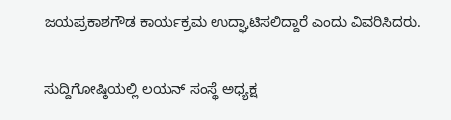ಜಯಪ್ರಕಾಶಗೌಡ ಕಾರ್ಯಕ್ರಮ ಉದ್ಘಾಟಿಸಲಿದ್ದಾರೆ ಎಂದು ವಿವರಿಸಿದರು.

ಸುದ್ದಿಗೋಷ್ಠಿಯಲ್ಲಿ ಲಯನ್ ಸಂಸ್ಥೆ ಅಧ್ಯಕ್ಷ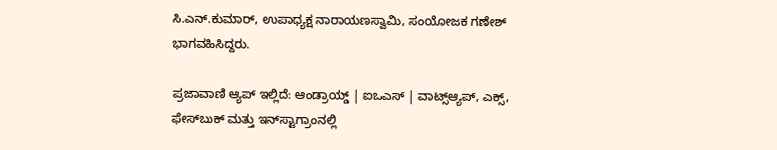ಸಿ.ಎನ್.ಕುಮಾರ್, ಉಪಾಧ್ಯಕ್ಷ ನಾರಾಯಣಸ್ವಾಮಿ, ಸಂಯೋಜಕ ಗಣೇಶ್ ಭಾಗವಹಿಸಿದ್ದರು.

ಪ್ರಜಾವಾಣಿ ಆ್ಯಪ್ ಇಲ್ಲಿದೆ: ಆಂಡ್ರಾಯ್ಡ್ | ಐಒಎಸ್ | ವಾಟ್ಸ್ಆ್ಯಪ್, ಎಕ್ಸ್, ಫೇಸ್‌ಬುಕ್ ಮತ್ತು ಇನ್‌ಸ್ಟಾಗ್ರಾಂನಲ್ಲಿ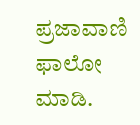ಪ್ರಜಾವಾಣಿ ಫಾಲೋ ಮಾಡಿ.